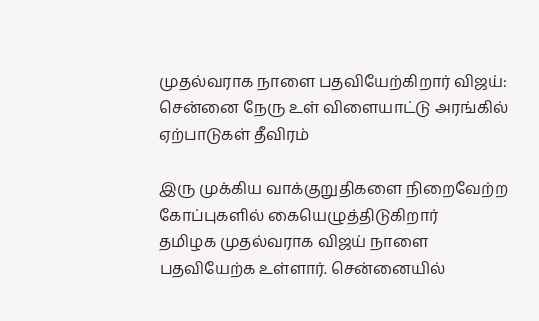முதல்வராக நாளை பதவியேற்கிறார் விஜய்: சென்னை நேரு உள் விளையாட்டு அரங்கில் ஏற்பாடுகள் தீவிரம்

இரு முக்கிய வாக்குறுதிகளை நிறைவேற்ற கோப்புகளில் கையெழுத்திடுகிறார்
தமிழக முதல்வராக விஜய் நாளை பதவியேற்க உள்ளார். சென்னையில்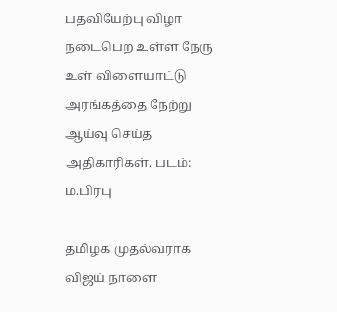பதவியேற்பு விழா நடைபெற உள்ள நேரு உள் விளையாட்டு அரங்கத்தை நேற்று ஆய்வு செய்த அதிகாரிகள். படம்: ம.பிரபு

தமிழக முதல்வராக விஜய் நாளை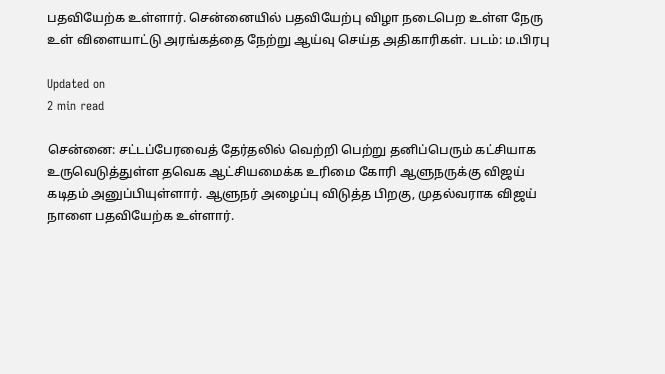பதவியேற்க உள்ளார். சென்னையில் பதவியேற்பு விழா நடைபெற உள்ள நேரு உள் விளையாட்டு அரங்கத்தை நேற்று ஆய்வு செய்த அதிகாரிகள். படம்: ம.பிரபு

Updated on
2 min read

சென்னை: சட்டப்பேரவைத் தேர்தலில் வெற்றி பெற்று தனிப்பெரும் கட்சியாக உருவெடுத்துள்ள தவெக ஆட்சியமைக்க உரிமை கோரி ஆளுநருக்கு விஜய் கடிதம் அனுப்பியுள்ளார். ஆளுநர் அழைப்பு விடுத்த பிறகு, முதல்வராக விஜய் நாளை பதவியேற்க உள்ளார்.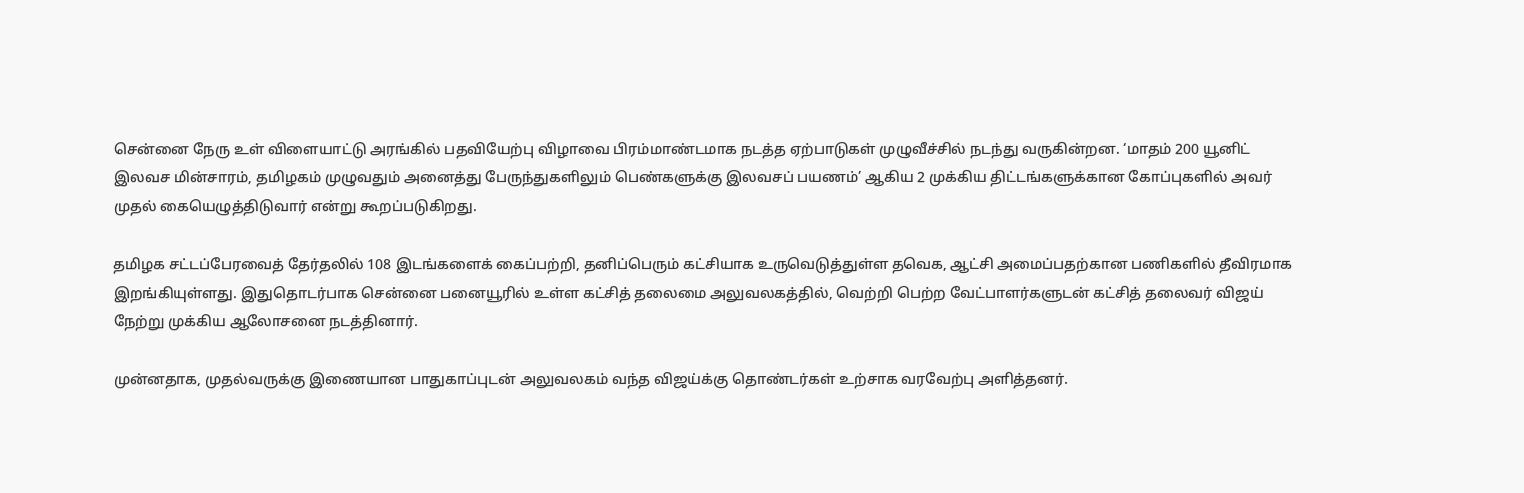சென்னை நேரு உள் விளையாட்டு அரங்கில் பதவியேற்பு விழாவை பிரம்மாண்டமாக நடத்த ஏற்பாடுகள் முழுவீச்சில் நடந்து வருகின்றன. ‘மாதம் 200 யூனிட் இலவச மின்சாரம், தமிழகம் முழுவதும் அனைத்து பேருந்துகளிலும் பெண்களுக்கு இலவசப் பயணம்’ ஆகிய 2 முக்கிய திட்டங்களுக்கான கோப்புகளில் அவர் முதல் கையெழுத்திடுவார் என்று கூறப்படுகிறது.

தமிழக சட்டப்பேரவைத் தேர்தலில் 108 இடங்களைக் கைப்பற்றி, தனிப்பெரும் கட்சியாக உருவெடுத்துள்ள தவெக, ஆட்சி அமைப்பதற்கான பணிகளில் தீவிரமாக இறங்கியுள்ளது. இதுதொடர்பாக சென்னை பனையூரில் உள்ள கட்சித் தலைமை அலுவலகத்தில், வெற்றி பெற்ற வேட்பாளர்களுடன் கட்சித் தலைவர் விஜய் நேற்று முக்கிய ஆலோசனை நடத்தினார்.

முன்னதாக, முதல்வருக்கு இணையான பாதுகாப்புடன் அலுவலகம் வந்த விஜய்க்கு தொண்டர்கள் உற்சாக வரவேற்பு அளித்தனர்.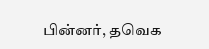பின்னர், தவெக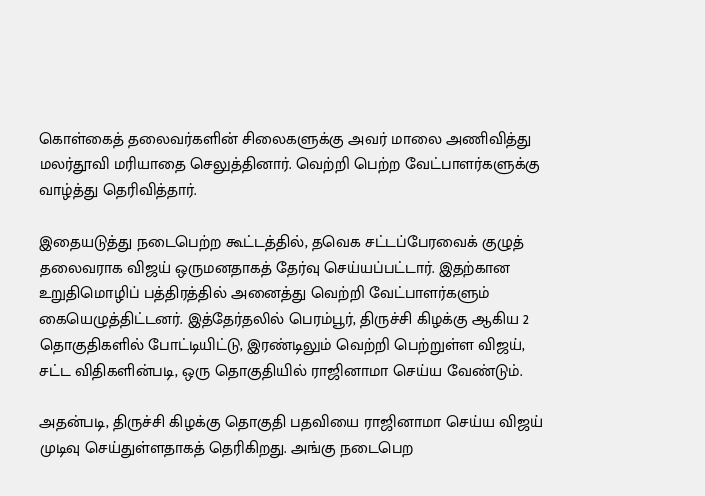கொள்கைத் தலைவர்களின் சிலைகளுக்கு அவர் மாலை அணிவித்து மலர்தூவி மரியாதை செலுத்தினார். வெற்றி பெற்ற வேட்பாளர்களுக்கு வாழ்த்து தெரிவித்தார்.

இதையடுத்து நடைபெற்ற கூட்டத்தில், தவெக சட்டப்பேரவைக் குழுத் தலைவராக விஜய் ஒருமனதாகத் தேர்வு செய்யப்பட்டார். இதற்கான உறுதிமொழிப் பத்திரத்தில் அனைத்து வெற்றி வேட்பாளர்களும் கையெழுத்திட்டனர். இத்தேர்தலில் பெரம்பூர், திருச்சி கிழக்கு ஆகிய 2 தொகுதிகளில் போட்டியிட்டு, இரண்டிலும் வெற்றி பெற்றுள்ள விஜய், சட்ட விதிகளின்படி, ஒரு தொகுதியில் ராஜினாமா செய்ய வேண்டும்.

அதன்படி, திருச்சி கிழக்கு தொகுதி பதவியை ராஜினாமா செய்ய விஜய் முடிவு செய்துள்ளதாகத் தெரிகிறது. அங்கு நடைபெற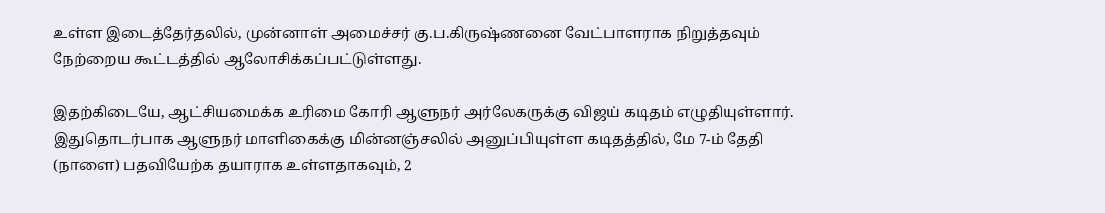உள்ள இடைத்தேர்தலில், முன்னாள் அமைச்சர் கு.ப.கிருஷ்ணனை வேட்பாளராக நிறுத்தவும் நேற்றைய கூட்டத்தில் ஆலோசிக்கப்பட்டுள்ளது.

இதற்கிடையே, ஆட்சியமைக்க உரிமை கோரி ஆளுநர் அர்லேகருக்கு விஜய் கடிதம் எழுதியுள்ளார். இதுதொடர்பாக ஆளுநர் மாளிகைக்கு மின்னஞ்சலில் அனுப்பியுள்ள கடிதத்தில், மே 7-ம் தேதி (நாளை) பதவியேற்க தயாராக உள்ளதாகவும், 2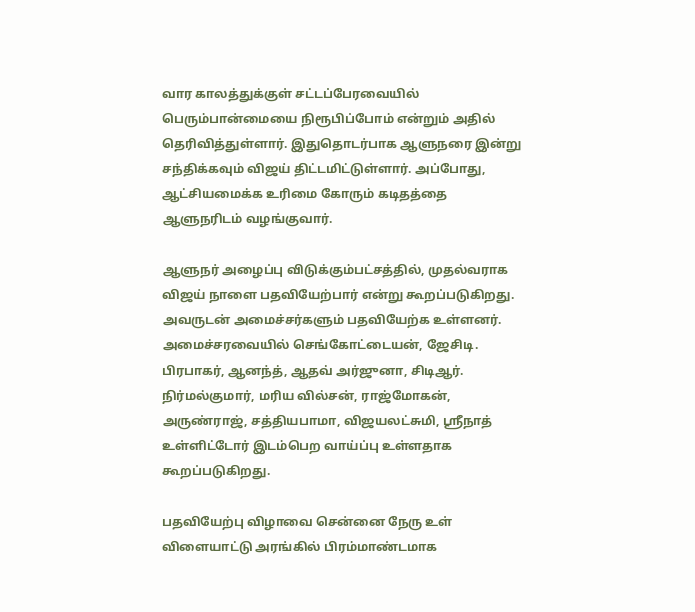வார காலத்துக்குள் சட்டப்பேரவையில் பெரும்பான்மையை நிரூபிப்போம் என்றும் அதில் தெரிவித்துள்ளார். இதுதொடர்பாக ஆளுநரை இன்று சந்திக்கவும் விஜய் திட்டமிட்டுள்ளார். அப்போது, ஆட்சியமைக்க உரிமை கோரும் கடிதத்தை ஆளுநரிடம் வழங்குவார்.

ஆளுநர் அழைப்பு விடுக்கும்பட்சத்தில், முதல்வராக விஜய் நாளை பதவியேற்பார் என்று கூறப்படுகிறது. அவருடன் அமைச்சர்களும் பதவியேற்க உள்ளனர். அமைச்சரவையில் செங்கோட்டையன், ஜேசிடி. பிரபாகர், ஆனந்த், ஆதவ் அர்ஜுனா, சிடிஆர். நிர்மல்குமார், மரிய வில்சன், ராஜ்மோகன், அருண்ராஜ், சத்தியபாமா, விஜயலட்சுமி, ஸ்ரீநாத் உள்ளிட்டோர் இடம்பெற வாய்ப்பு உள்ளதாக கூறப்படுகிறது.

பதவியேற்பு விழாவை சென்னை நேரு உள் விளையாட்டு அரங்கில் பிரம்மாண்டமாக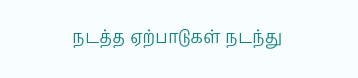நடத்த ஏற்பாடுகள் நடந்து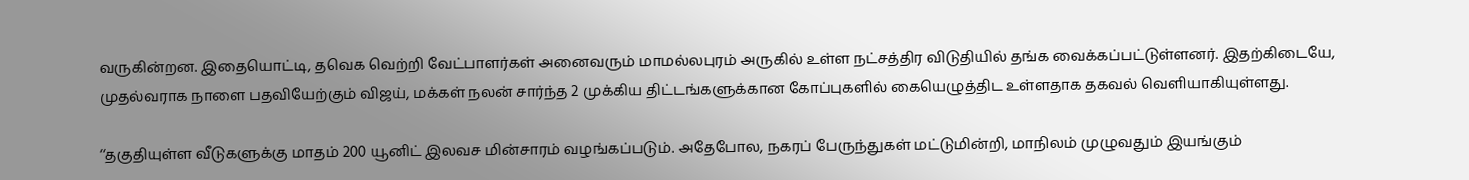வருகின்றன. இதையொட்டி, தவெக வெற்றி வேட்பாளர்கள் அனைவரும் மாமல்லபுரம் அருகில் உள்ள நட்சத்திர விடுதியில் தங்க வைக்கப்பட்டுள்ளனர். இதற்கிடையே, முதல்வராக நாளை பதவியேற்கும் விஜய், மக்கள் நலன் சார்ந்த 2 முக்கிய திட்டங்களுக்கான கோப்புகளில் கையெழுத்திட உள்ளதாக தகவல் வெளியாகியுள்ளது.

‘‘தகுதியுள்ள வீடுகளுக்கு மாதம் 200 யூனிட் இலவச மின்சாரம் வழங்கப்படும். அதேபோல, நகரப் பேருந்துகள் மட்டுமின்றி, மாநிலம் முழுவதும் இயங்கும்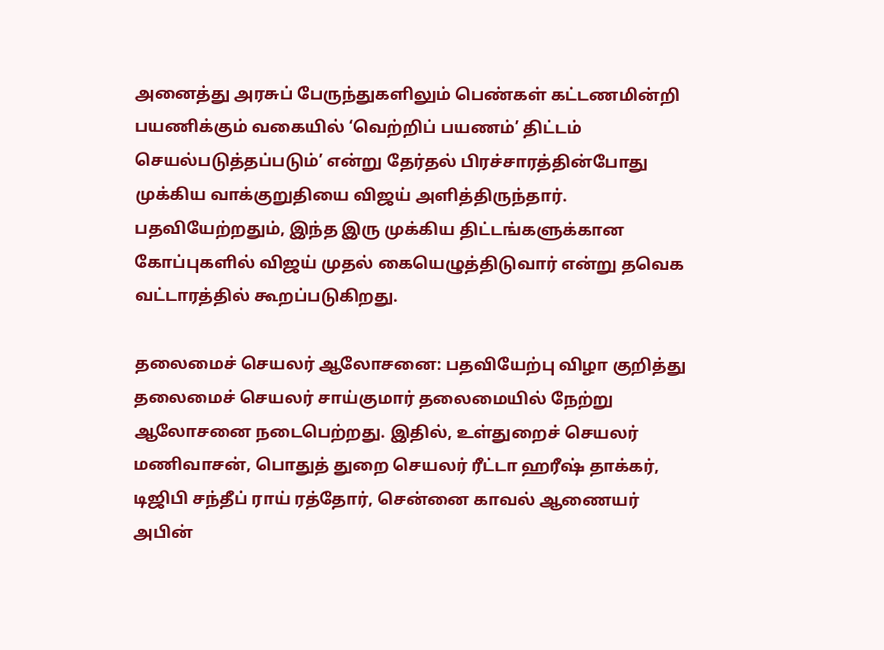அனைத்து அரசுப் பேருந்துகளிலும் பெண்கள் கட்டணமின்றி பயணிக்கும் வகையில் ‘வெற்றிப் பயணம்’ திட்டம் செயல்படுத்தப்படும்’ என்று தேர்தல் பிரச்சாரத்தின்போது முக்கிய வாக்குறுதியை விஜய் அளித்திருந்தார். பதவியேற்றதும், இந்த இரு முக்கிய திட்டங்களுக்கான கோப்புகளில் விஜய் முதல் கையெழுத்திடுவார் என்று தவெக வட்டாரத்தில் கூறப்படுகிறது.

தலைமைச் செயலர் ஆலோசனை: பதவியேற்பு விழா குறித்து தலைமைச் செயலர் சாய்குமார் தலைமையில் நேற்று ஆலோசனை நடைபெற்றது. இதில், உள்துறைச் செயலர் மணிவாசன், பொதுத் துறை செயலர் ரீட்டா ஹரீஷ் தாக்கர், டிஜிபி சந்தீப் ராய் ரத்தோர், சென்னை காவல் ஆணையர் அபின்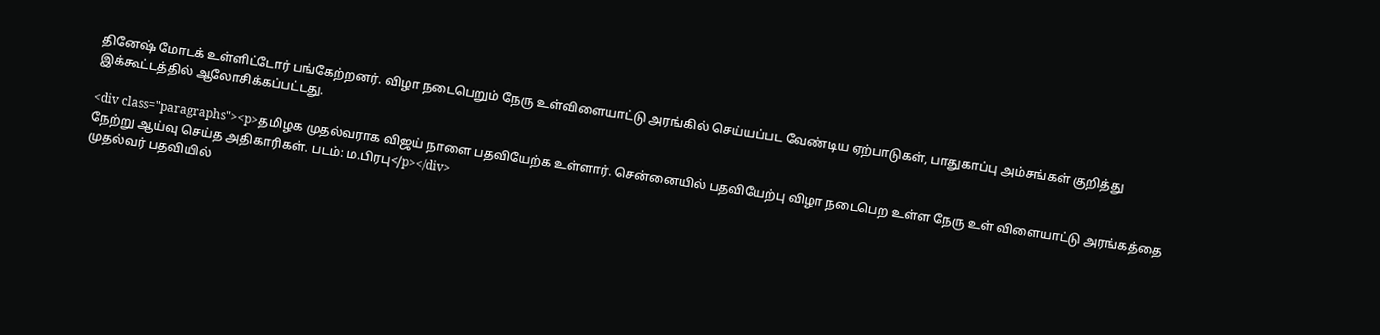தினேஷ் மோடக் உள்ளிட்டோர் பங்கேற்றனர். விழா நடைபெறும் நேரு உள்விளையாட்டு அரங்கில் செய்யப்பட வேண்டிய ஏற்பாடுகள், பாதுகாப்பு அம்சங்கள் குறித்து இக்கூட்டத்தில் ஆலோசிக்கப்பட்டது.

<div class="paragraphs"><p>தமிழக முதல்வராக விஜய் நாளை பதவியேற்க உள்ளார். சென்னையில் பதவியேற்பு விழா நடைபெற உள்ள நேரு உள் விளையாட்டு அரங்கத்தை நேற்று ஆய்வு செய்த அதிகாரிகள். படம்: ம.பிரபு</p></div>
முதல்வர் பதவியில்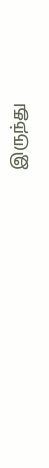இருந்து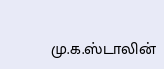மு.க.ஸ்டாலின்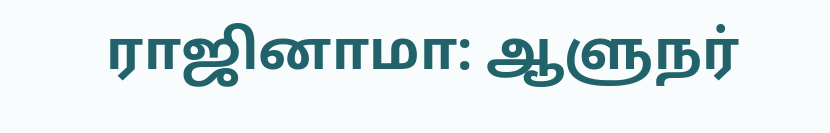ராஜினாமா: ஆளுநர்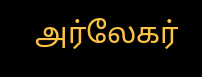அர்லேகர்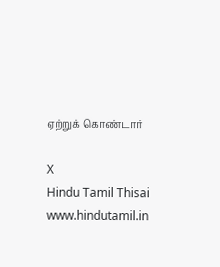ஏற்றுக் கொண்டார்

X
Hindu Tamil Thisai
www.hindutamil.in